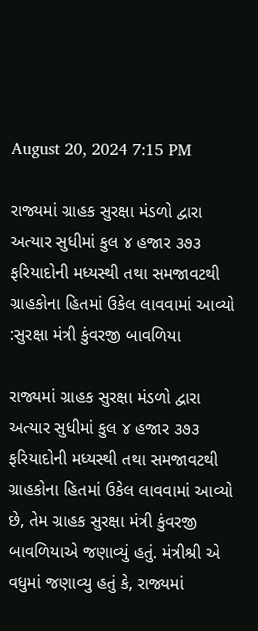August 20, 2024 7:15 PM

રાજ્યમાં ગ્રાહક સુરક્ષા મંડળો દ્વારા અત્યાર સુધીમાં કુલ ૪ હજાર ૩૭૩ ફરિયાદોની મધ્યસ્થી તથા સમજાવટથી ગ્રાહકોના હિતમાં ઉકેલ લાવવામાં આવ્યો :સુરક્ષા મંત્રી કુંવરજી બાવળિયા

રાજ્યમાં ગ્રાહક સુરક્ષા મંડળો દ્વારા અત્યાર સુધીમાં કુલ ૪ હજાર ૩૭૩ ફરિયાદોની મધ્યસ્થી તથા સમજાવટથી ગ્રાહકોના હિતમાં ઉકેલ લાવવામાં આવ્યો છે, તેમ ગ્રાહક સુરક્ષા મંત્રી કુંવરજી બાવળિયાએ જણાવ્યું હતું. મંત્રીશ્રી એ વધુમાં જણાવ્યુ હતું કે, રાજ્યમાં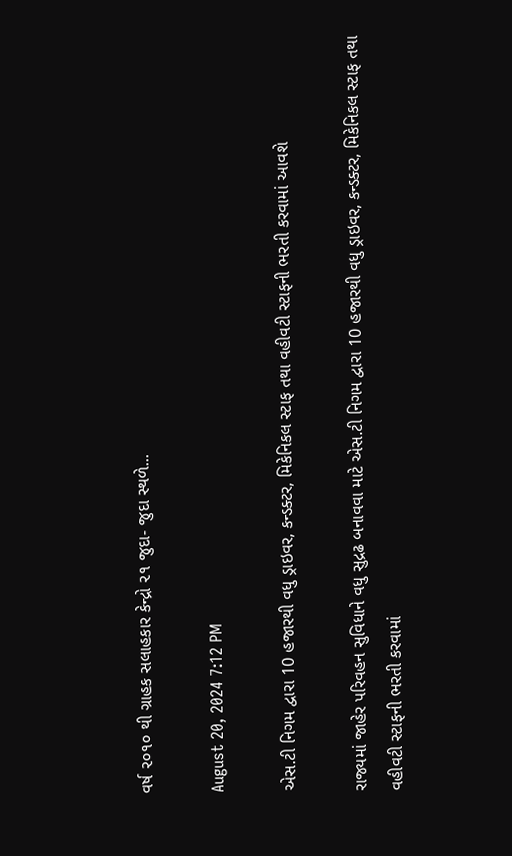વર્ષ ૨૦૧૦ થી ગ્રાહક સલાહકાર કેન્દ્રો ૨૧ જુદા- જુદા સ્થળે...

August 20, 2024 7:12 PM

એસ.ટી નિગમ દ્વારા 10 હજારથી વધુ ડ્રાઇવર, કન્ડક્ટર, મિકેનિકલ સ્ટાફ તથા વહીવટી સ્ટાફની ભરતી કરવામાં આવશે

રાજ્યમાં જાહેર પરિવહન સુવિધાને વધુ સુદ્રઢ બનાવવા માટે એસ.ટી નિગમ દ્વારા 10 હજારથી વધુ ડ્રાઇવર, કન્ડક્ટર, મિકેનિકલ સ્ટાફ તથા વહીવટી સ્ટાફની ભરતી કરવામાં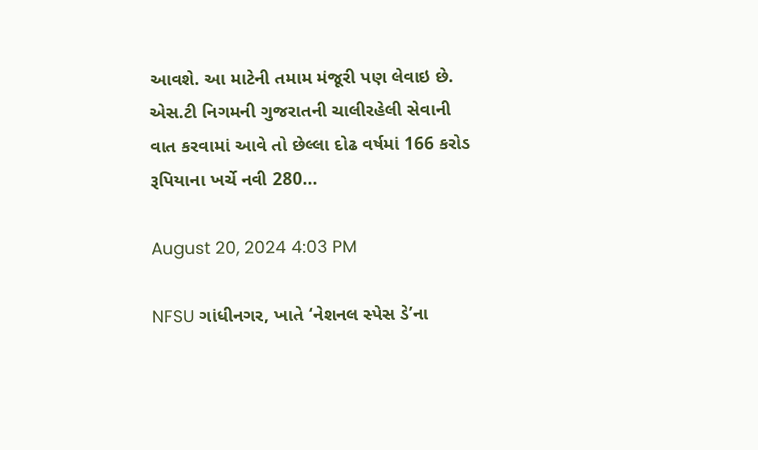આવશે. આ માટેની તમામ મંજૂરી પણ લેવાઇ છે. એસ.ટી નિગમની ગુજરાતની ચાલીરહેલી સેવાની વાત કરવામાં આવે તો છેલ્લા દોઢ વર્ષમાં 166 કરોડ રૂપિયાના ખર્ચે નવી 280...

August 20, 2024 4:03 PM

NFSU ગાંધીનગર, ખાતે ‘નેશનલ સ્પેસ ડે’ના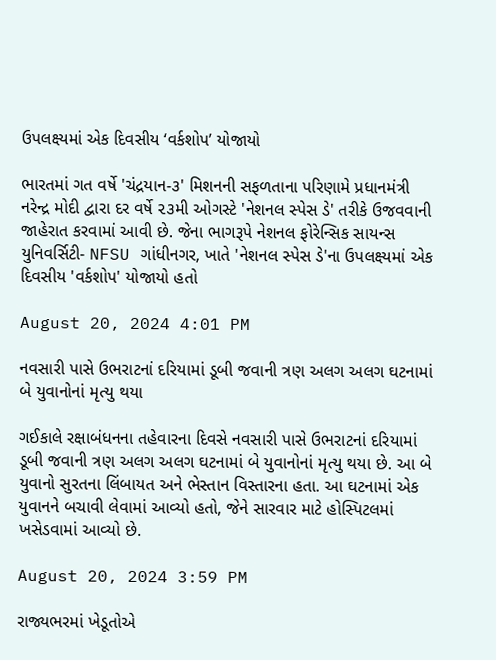ઉપલક્ષ્યમાં એક દિવસીય ‘વર્કશોપ’ યોજાયો

ભારતમાં ગત વર્ષે 'ચંદ્રયાન-૩' મિશનની સફળતાના પરિણામે પ્રધાનમંત્રી નરેન્દ્ર મોદી દ્વારા દર વર્ષે ૨૩મી ઓગસ્ટે 'નેશનલ સ્પેસ ડે' તરીકે ઉજવવાની જાહેરાત કરવામાં આવી છે. જેના ભાગરૂપે નેશનલ ફોરેન્સિક સાયન્સ યુનિવર્સિટી- NFSU ગાંધીનગર, ખાતે 'નેશનલ સ્પેસ ડે'ના ઉપલક્ષ્યમાં એક દિવસીય 'વર્કશોપ' યોજાયો હતો

August 20, 2024 4:01 PM

નવસારી પાસે ઉભરાટનાં દરિયામાં ડૂબી જવાની ત્રણ અલગ અલગ ઘટનામાં બે યુવાનોનાં મૃત્યુ થયા

ગઈકાલે રક્ષાબંધનના તહેવારના દિવસે નવસારી પાસે ઉભરાટનાં દરિયામાં ડૂબી જવાની ત્રણ અલગ અલગ ઘટનામાં બે યુવાનોનાં મૃત્યુ થયા છે. આ બે યુવાનો સુરતના લિંબાયત અને ભેસ્તાન વિસ્તારના હતા. આ ઘટનામાં એક યુવાનને બચાવી લેવામાં આવ્યો હતો, જેને સારવાર માટે હોસ્પિટલમાં ખસેડવામાં આવ્યો છે.

August 20, 2024 3:59 PM

રાજ્યભરમાં ખેડૂતોએ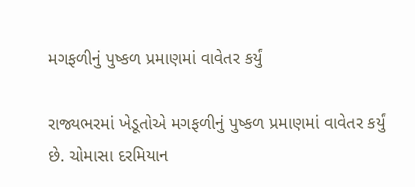મગફળીનું પુષ્કળ પ્રમાણમાં વાવેતર કર્યું

રાજ્યભરમાં ખેડૂતોએ મગફળીનું પુષ્કળ પ્રમાણમાં વાવેતર કર્યું છે. ચોમાસા દરમિયાન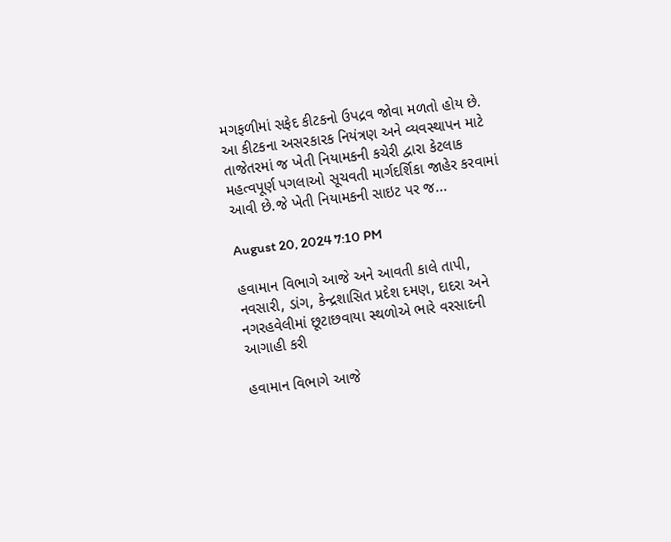મગફળીમાં સફેદ કીટકનો ઉપદ્રવ જોવા મળતો હોય છે. આ કીટકના અસરકારક નિયંત્રણ અને વ્યવસ્થાપન માટે તાજેતરમાં જ ખેતી નિયામકની કચેરી દ્વારા કેટલાક મહત્વપૂર્ણ પગલાઓ સૂચવતી માર્ગદર્શિકા જાહેર કરવામાં આવી છે.જે ખેતી નિયામકની સાઇટ પર જ...

August 20, 2024 7:10 PM

હવામાન વિભાગે આજે અને આવતી કાલે તાપી, નવસારી, ડાંગ, કેન્દ્રશાસિત પ્રદેશ દમણ, દાદરા અને નગરહવેલીમાં છૂટાછવાયા સ્થળોએ ભારે વરસાદની આગાહી કરી

હવામાન વિભાગે આજે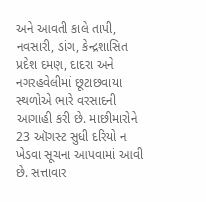અને આવતી કાલે તાપી, નવસારી, ડાંગ, કેન્દ્રશાસિત પ્રદેશ દમણ, દાદરા અને નગરહવેલીમાં છૂટાછવાયા સ્થળોએ ભારે વરસાદની આગાહી કરી છે. માછીમારોને 23 ઑગસ્ટ સુધી દરિયો ન ખેડવા સૂચના આપવામાં આવી છે. સત્તાવાર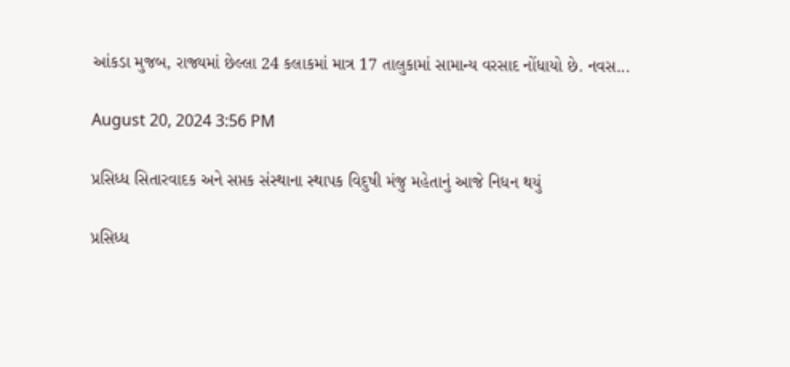આંકડા મુજબ, રાજ્યમાં છેલ્લા 24 કલાકમાં માત્ર 17 તાલુકામાં સામાન્ય વરસાદ નોંધાયો છે. નવસ...

August 20, 2024 3:56 PM

પ્રસિધ્ધ સિતારવાદક અને સપ્તક સંસ્થાના સ્થાપક વિદુષી મંજુ મહેતાનું આજે નિધન થયું

પ્રસિધ્ધ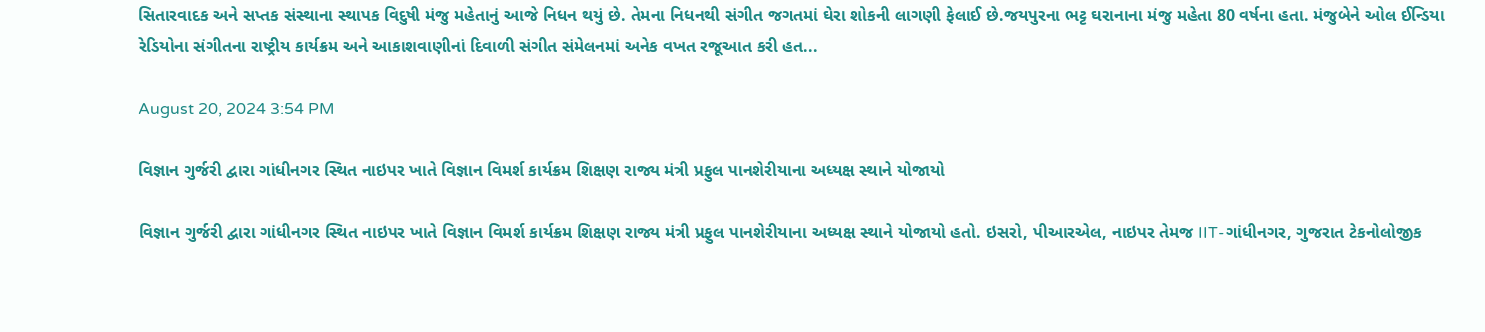સિતારવાદક અને સપ્તક સંસ્થાના સ્થાપક વિદુષી મંજુ મહેતાનું આજે નિધન થયું છે. તેમના નિધનથી સંગીત જગતમાં ઘેરા શોકની લાગણી ફેલાઈ છે.જયપુરના ભટ્ટ ઘરાનાના મંજુ મહેતા 80 વર્ષના હતા. મંજુબેને ઓલ ઈન્ડિયા રેડિયોના સંગીતના રાષ્ટ્રીય કાર્યક્રમ અને આકાશવાણીનાં દિવાળી સંગીત સંમેલનમાં અનેક વખત રજૂઆત કરી હત...

August 20, 2024 3:54 PM

વિજ્ઞાન ગુર્જરી દ્વારા ગાંધીનગર સ્થિત નાઇપર ખાતે વિજ્ઞાન વિમર્શ કાર્યક્રમ શિક્ષણ રાજ્ય મંત્રી પ્રફુલ પાનશેરીયાના અધ્યક્ષ સ્થાને યોજાયો

વિજ્ઞાન ગુર્જરી દ્વારા ગાંધીનગર સ્થિત નાઇપર ખાતે વિજ્ઞાન વિમર્શ કાર્યક્રમ શિક્ષણ રાજ્ય મંત્રી પ્રફુલ પાનશેરીયાના અધ્યક્ષ સ્થાને યોજાયો હતો. ઇસરો, પીઆરએલ, નાઇપર તેમજ IIT-ગાંધીનગર, ગુજરાત ટેકનોલોજીક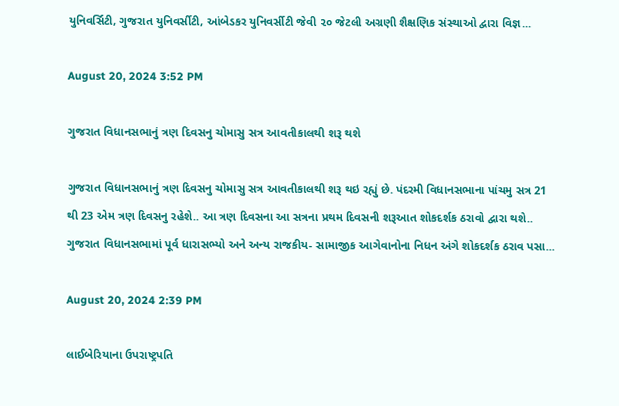યુનિવર્સિટી, ગુજરાત યુનિવર્સીટી, આંબેડકર યુનિવર્સીટી જેવી ૨૦ જેટલી અગ્રણી શૈક્ષણિક સંસ્થાઓ દ્વારા વિજ્ઞ...

August 20, 2024 3:52 PM

ગુજરાત વિધાનસભાનું ત્રણ દિવસનુ ચોમાસુ સત્ર આવતીકાલથી શરૂ થશે

ગુજરાત વિધાનસભાનું ત્રણ દિવસનુ ચોમાસુ સત્ર આવતીકાલથી શરૂ થઇ રહ્યું છે. પંદરમી વિધાનસભાના પાંચમુ સત્ર 21 થી 23 એમ ત્રણ દિવસનુ રહેશે.. આ ત્રણ દિવસના આ સત્રના પ્રથમ દિવસની શરૂઆત શોકદર્શક ઠરાવો દ્વારા થશે.. ગુજરાત વિધાનસભામાં પૂર્વ ધારાસભ્યો અને અન્ય રાજકીય- સામાજીક આગેવાનોના નિધન અંગે શોકદર્શક ઠરાવ પસા...

August 20, 2024 2:39 PM

લાઈબેરિયાના ઉપરાષ્ટ્રપતિ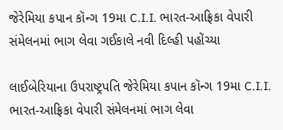જેરેમિયા કપાન કૉન્ગ 19મા C.I.I. ભારત-આફ્રિકા વેપારી સંમેલનમાં ભાગ લેવા ગઈકાલે નવી દિલ્હી પહોંચ્યા

લાઈબેરિયાના ઉપરાષ્ટ્રપતિ જેરેમિયા કપાન કૉન્ગ 19મા C.I.I. ભારત-આફ્રિકા વેપારી સંમેલનમાં ભાગ લેવા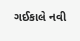ગઈકાલે નવી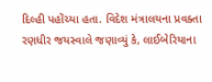દિલ્હી પહોંચ્યા હતા. વિદેશ મંત્રાલયના પ્રવક્તા રણધીર જયસ્વાલે જણાવ્યું કે, લાઈબેરિયાના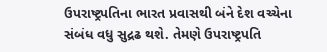ઉપરાષ્ટ્રપતિના ભારત પ્રવાસથી બંને દેશ વચ્ચેના સંબંધ વધુ સુદ્રઢ થશે. તેમણે ઉપરાષ્ટ્રપતિ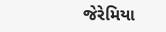જેરેમિયા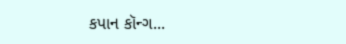કપાન કૉન્ગ...